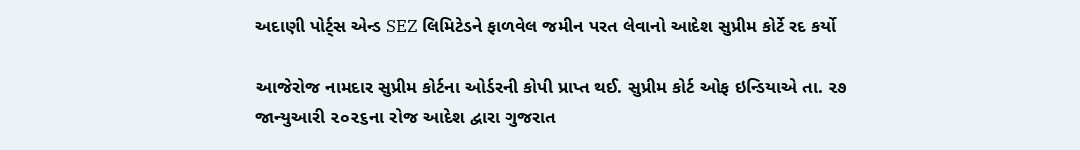અદાણી પોર્ટ્સ એન્ડ SEZ લિમિટેડને ફાળવેલ જમીન પરત લેવાનો આદેશ સુપ્રીમ કોર્ટે રદ કર્યો

આજેરોજ નામદાર સુપ્રીમ કોર્ટના ઓર્ડરની કોપી પ્રાપ્ત થઈ. સુપ્રીમ કોર્ટ ઓફ ઇન્ડિયાએ તા. ૨૭ જાન્યુઆરી ૨૦૨૬ના રોજ આદેશ દ્વારા ગુજરાત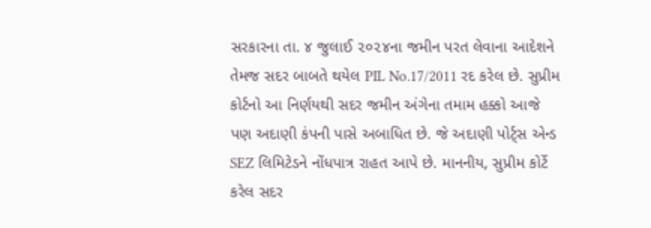સરકારના તા. ૪ જુલાઈ ૨૦૨૪ના જમીન પરત લેવાના આદેશને તેમજ સદર બાબતે થયેલ PIL No.17/2011 રદ કરેલ છે. સુપ્રીમ કોર્ટનો આ નિર્ણયથી સદર જમીન અંગેના તમામ હક્કો આજે પણ અદાણી કંપની પાસે અબાધિત છે. જે અદાણી પોર્ટ્સ એન્ડ SEZ લિમિટેડને નોંધપાત્ર રાહત આપે છે. માનનીય, સુપ્રીમ કોર્ટે કરેલ સદર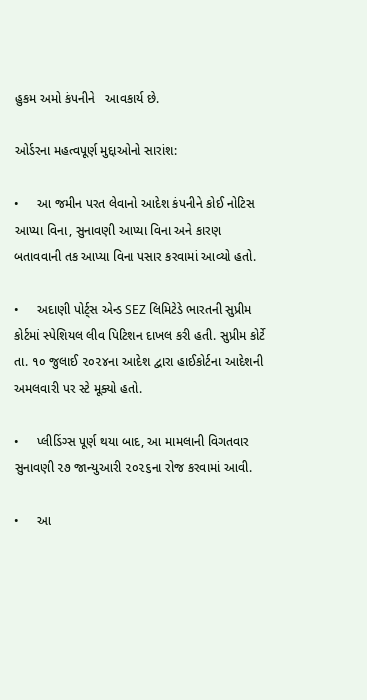હુકમ અમો કંપનીને   આવકાર્ય છે.

ઓર્ડરના મહત્વપૂર્ણ મુદ્દાઓનો સારાંશ:

•     આ જમીન પરત લેવાનો આદેશ કંપનીને કોઈ નોટિસ આપ્યા વિના, સુનાવણી આપ્યા વિના અને કારણ બતાવવાની તક આપ્યા વિના પસાર કરવામાં આવ્યો હતો.

•     અદાણી પોર્ટ્સ એન્ડ SEZ લિમિટેડે ભારતની સુપ્રીમ કોર્ટમાં સ્પેશિયલ લીવ પિટિશન દાખલ કરી હતી. સુપ્રીમ કોર્ટે તા. ૧૦ જુલાઈ ૨૦૨૪ના આદેશ દ્વારા હાઈકોર્ટના આદેશની અમલવારી પર સ્ટે મૂક્યો હતો.

•     પ્લીડિંગ્સ પૂર્ણ થયા બાદ, આ મામલાની વિગતવાર સુનાવણી ૨૭ જાન્યુઆરી ૨૦૨૬ના રોજ કરવામાં આવી.

•     આ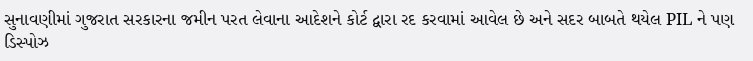સુનાવણીમાં ગુજરાત સરકારના જમીન પરત લેવાના આદેશને કોર્ટ દ્વારા રદ કરવામાં આવેલ છે અને સદર બાબતે થયેલ PIL ને પણ ડિસ્પોઝ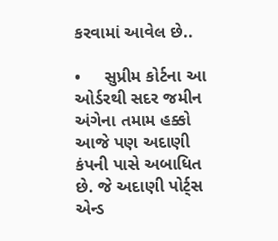કરવામાં આવેલ છે..

•     સુપ્રીમ કોર્ટના આ ઓર્ડરથી સદર જમીન અંગેના તમામ હક્કો આજે પણ અદાણી કંપની પાસે અબાધિત છે. જે અદાણી પોર્ટ્સ એન્ડ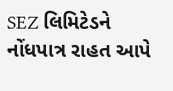SEZ લિમિટેડને નોંધપાત્ર રાહત આપે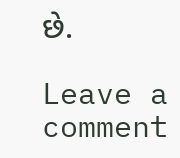છે.

Leave a comment